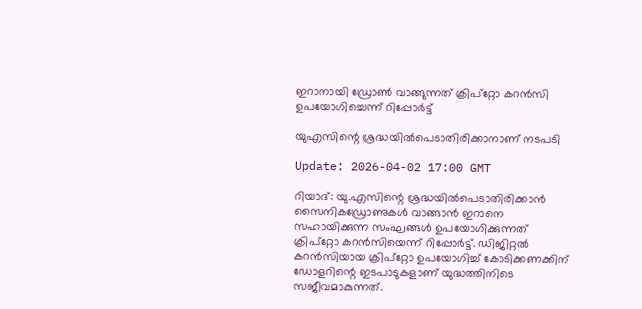ഇറാനായി ഡ്രോൺ വാങ്ങുന്നത് ക്രിപ്‌റ്റോ കറൻസി ഉപയോഗിച്ചെന്ന് റിപ്പോർട്ട്

യുഎസിന്റെ ശ്രദ്ധയിൽപെടാതിരിക്കാനാണ് നടപടി

Update: 2026-04-02 17:00 GMT

റിയാദ്: യു.എസിന്റെ ശ്രദ്ധയിൽപെടാതിരിക്കാൻ സൈനികഡ്രോണുകൾ വാങ്ങാൻ ഇറാനെ സഹായിക്കുന്ന സംഘങ്ങൾ ഉപയോഗിക്കുന്നത് ക്രിപ്‌റ്റോ കറൻസിയെന്ന് റിപ്പോർട്ട്. ഡിജിറ്റൽ കറൻസിയായ ക്രിപ്‌റ്റോ ഉപയോഗിച്ച് കോടിക്കണക്കിന് ഡോളറിന്റെ ഇടപാടുകളാണ് യുദ്ധത്തിനിടെ സജീവമാകുന്നത്.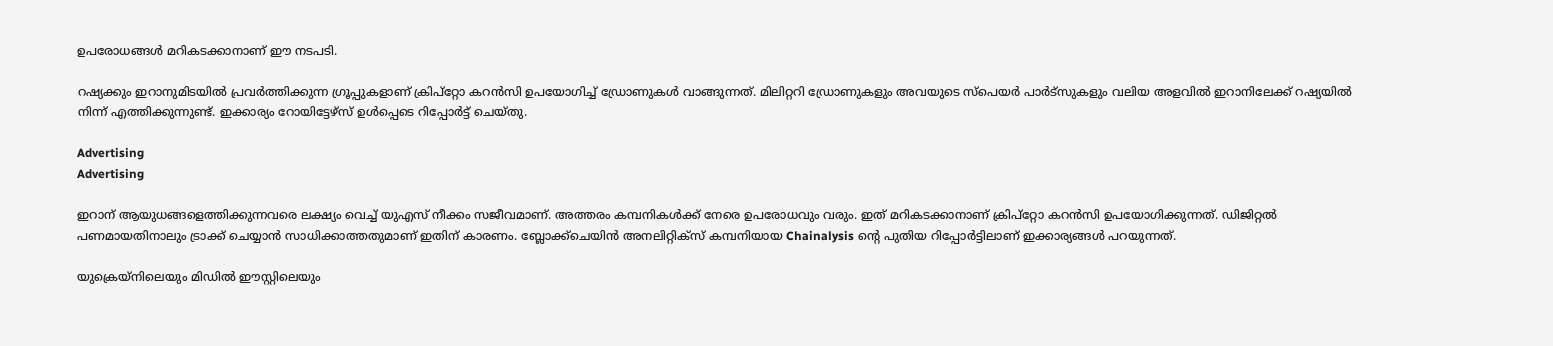ഉപരോധങ്ങൾ മറികടക്കാനാണ് ഈ നടപടി.

റഷ്യക്കും ഇറാനുമിടയിൽ പ്രവർത്തിക്കുന്ന ഗ്രൂപ്പുകളാണ് ക്രിപ്‌റ്റോ കറൻസി ഉപയോഗിച്ച് ഡ്രോണുകൾ വാങ്ങുന്നത്. മിലിറ്ററി ഡ്രോണുകളും അവയുടെ സ്‌പെയർ പാർട്‌സുകളും വലിയ അളവിൽ ഇറാനിലേക്ക് റഷ്യയിൽ നിന്ന് എത്തിക്കുന്നുണ്ട്. ഇക്കാര്യം റോയിട്ടേഴ്‌സ് ഉൾപ്പെടെ റിപ്പോർട്ട് ചെയ്തു.

Advertising
Advertising

ഇറാന് ആയുധങ്ങളെത്തിക്കുന്നവരെ ലക്ഷ്യം വെച്ച് യുഎസ് നീക്കം സജീവമാണ്. അത്തരം കമ്പനികൾക്ക് നേരെ ഉപരോധവും വരും. ഇത് മറികടക്കാനാണ് ക്രിപ്‌റ്റോ കറൻസി ഉപയോഗിക്കുന്നത്. ഡിജിറ്റൽ പണമായതിനാലും ട്രാക്ക് ചെയ്യാൻ സാധിക്കാത്തതുമാണ് ഇതിന് കാരണം. ബ്ലോക്ക്ചെയിൻ അനലിറ്റിക്‌സ് കമ്പനിയായ Chainalysis ന്റെ പുതിയ റിപ്പോർട്ടിലാണ് ഇക്കാര്യങ്ങൾ പറയുന്നത്.

യുക്രെയ്‌നിലെയും മിഡിൽ ഈസ്റ്റിലെയും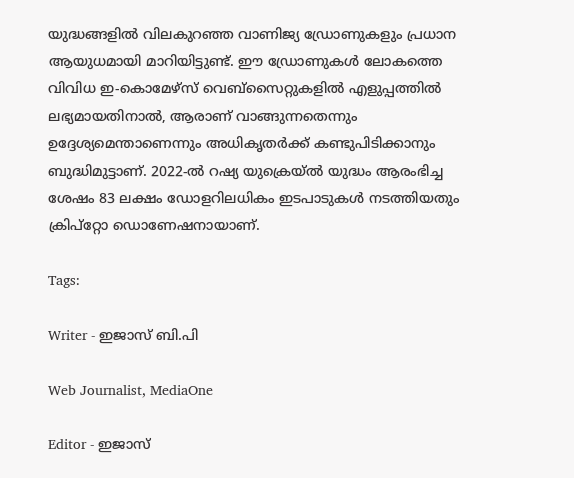യുദ്ധങ്ങളിൽ വിലകുറഞ്ഞ വാണിജ്യ ഡ്രോണുകളും പ്രധാന ആയുധമായി മാറിയിട്ടുണ്ട്. ഈ ഡ്രോണുകൾ ലോകത്തെ വിവിധ ഇ-കൊമേഴ്സ് വെബ്സൈറ്റുകളിൽ എളുപ്പത്തിൽ ലഭ്യമായതിനാൽ, ആരാണ് വാങ്ങുന്നതെന്നും ഉദ്ദേശ്യമെന്താണെന്നും അധികൃതർക്ക് കണ്ടുപിടിക്കാനും ബുദ്ധിമുട്ടാണ്. 2022-ൽ റഷ്യ യുക്രെയ്ൽ യുദ്ധം ആരംഭിച്ച ശേഷം 83 ലക്ഷം ഡോളറിലധികം ഇടപാടുകൾ നടത്തിയതും ക്രിപ്‌റ്റോ ഡൊണേഷനായാണ്.

Tags:

Writer - ഇജാസ് ബി.പി

Web Journalist, MediaOne

Editor - ഇജാസ്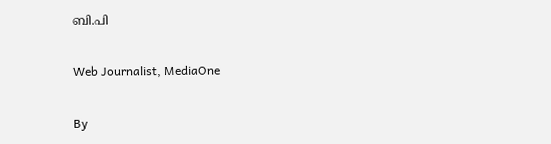ബി.പി

Web Journalist, MediaOne

By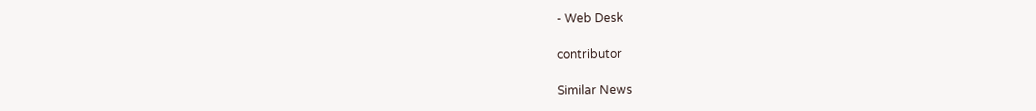- Web Desk

contributor

Similar News